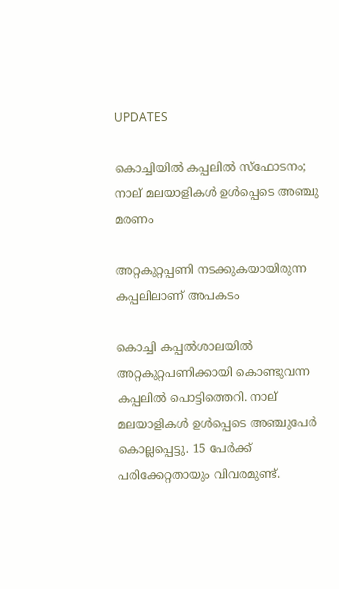UPDATES

കൊച്ചിയില്‍ കപ്പലില്‍ സ്‌ഫോടനം; നാല്‌ മലയാളികള്‍ ഉള്‍പ്പെടെ അഞ്ചു മരണം

അറ്റകുറ്റപ്പണി നടക്കുകയായിരുന്ന കപ്പലിലാണ് അപകടം

കൊച്ചി കപ്പല്‍ശാലയില്‍ അറ്റകുറ്റപണിക്കായി കൊണ്ടുവന്ന കപ്പലില്‍ പൊട്ടിത്തെറി. നാല്‌ മലയാളികള്‍ ഉള്‍പ്പെടെ അഞ്ചുപേര്‍ കൊല്ലപ്പെട്ടു. 15 പേര്‍ക്ക് പരിക്കേറ്റതായും വിവരമുണ്ട്.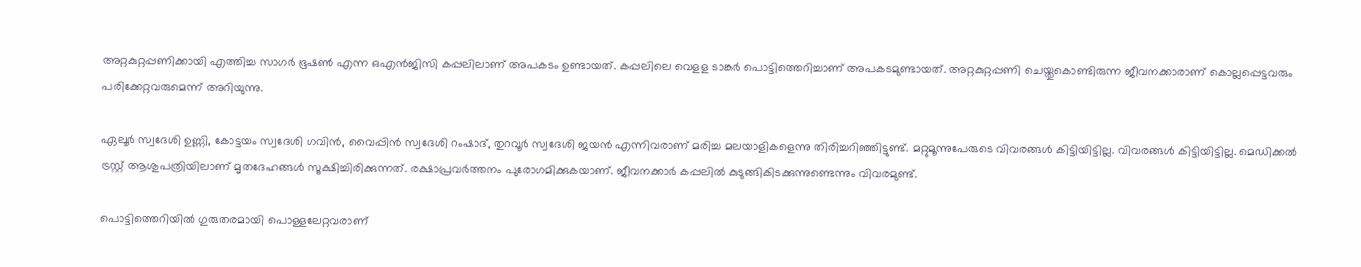അറ്റകുറ്റപ്പണിക്കായി എത്തിച്ച സാഗര്‍ ഭൂഷണ്‍ എന്ന ഒഎന്‍ജിസി കപ്പലിലാണ് അപകടം ഉണ്ടായത്. കപ്പലിലെ വെളള ടാങ്കര്‍ പൊട്ടിത്തെറിച്ചാണ് അപകടമുണ്ടായത്. അറ്റകുറ്റപ്പണി ചെയ്തുകൊണ്ടിരുന്ന ജീവനക്കാരാണ് കൊല്ലപ്പെട്ടവരും പരിക്കേറ്റവരുമെന്ന് അറിയുന്നു.

ഏലൂര്‍ സ്വദേശി ഉണ്ണി, കോട്ടയം സ്വദേശി ഗവിന്‍, വൈപ്പിന്‍ സ്വദേശി റംഷാദ്, തുറവൂര്‍ സ്വദേശി ജയന്‍ എന്നിവരാണ് മരിച്ച മലയാളികളെന്നു തിരിച്ചറിഞ്ഞിട്ടുണ്ട്. മറ്റുമൂന്നുപേരുടെ വിവരങ്ങള്‍ കിട്ടിയിട്ടില്ല. വിവരങ്ങള്‍ കിട്ടിയിട്ടില്ല. മെഡിക്കല്‍ ട്രസ്റ്റ് ആശുപത്രിയിലാണ് മൃതദേഹങ്ങള്‍ സൂക്ഷിച്ചിരിക്കുന്നത്. രക്ഷാപ്രവര്‍ത്തനം പുരോഗമിക്കുകയാണ്. ജീവനക്കാര്‍ കപ്പലില്‍ കുടുങ്ങികിടക്കുന്നുണ്ടെന്നും വിവരമുണ്ട്.

പൊട്ടിത്തെറിയില്‍ ഗുരുതരമായി പൊള്ളലേറ്റവരാണ്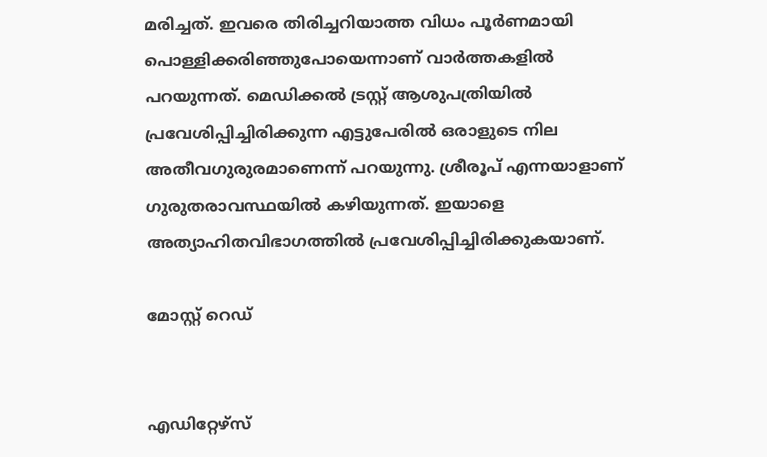മരിച്ചത്. ഇവരെ തിരിച്ചറിയാത്ത വിധം പൂര്‍ണമായി പൊള്ളിക്കരിഞ്ഞുപോയെന്നാണ് വാര്‍ത്തകളില്‍ പറയുന്നത്. മെഡിക്കല്‍ ട്രസ്റ്റ് ആശുപത്രിയില്‍ പ്രവേശിപ്പിച്ചിരിക്കുന്ന എട്ടുപേരില്‍ ഒരാളുടെ നില അതീവഗുരുരമാണെന്ന് പറയുന്നു. ശ്രീരൂപ് എന്നയാളാണ് ഗുരുതരാവസ്ഥയില്‍ കഴിയുന്നത്. ഇയാളെ അത്യാഹിതവിഭാഗത്തില്‍ പ്രവേശിപ്പിച്ചിരിക്കുകയാണ്.

മോസ്റ്റ് റെഡ്


എഡിറ്റേഴ്സ്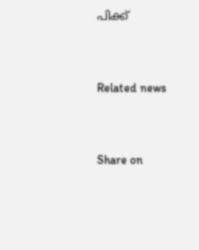പിക്ക്


Related news


Share on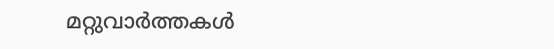മറ്റുവാര്‍ത്തകള്‍